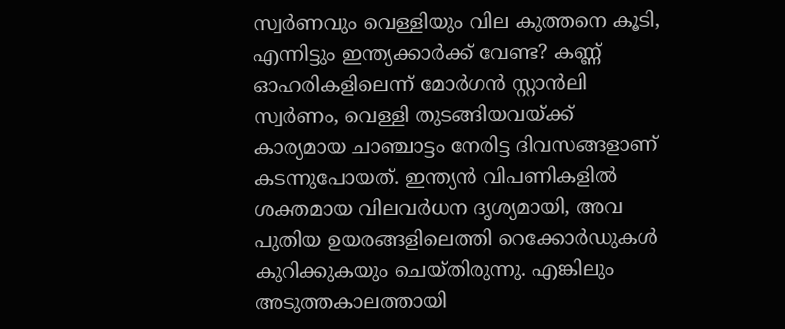സ്വർണവും വെള്ളിയും വില കുത്തനെ കൂടി, എന്നിട്ടും ഇന്ത്യക്കാർക്ക് വേണ്ട? കണ്ണ് ഓഹരികളിലെന്ന് മോർഗൻ സ്റ്റാൻലി
സ്വർണം, വെള്ളി തുടങ്ങിയവയ്ക്ക് കാര്യമായ ചാഞ്ചാട്ടം നേരിട്ട ദിവസങ്ങളാണ് കടന്നുപോയത്. ഇന്ത്യൻ വിപണികളിൽ ശക്തമായ വിലവർധന ദൃശ്യമായി, അവ പുതിയ ഉയരങ്ങളിലെത്തി റെക്കോർഡുകൾ കുറിക്കുകയും ചെയ്തിരുന്നു. എങ്കിലും അടുത്തകാലത്തായി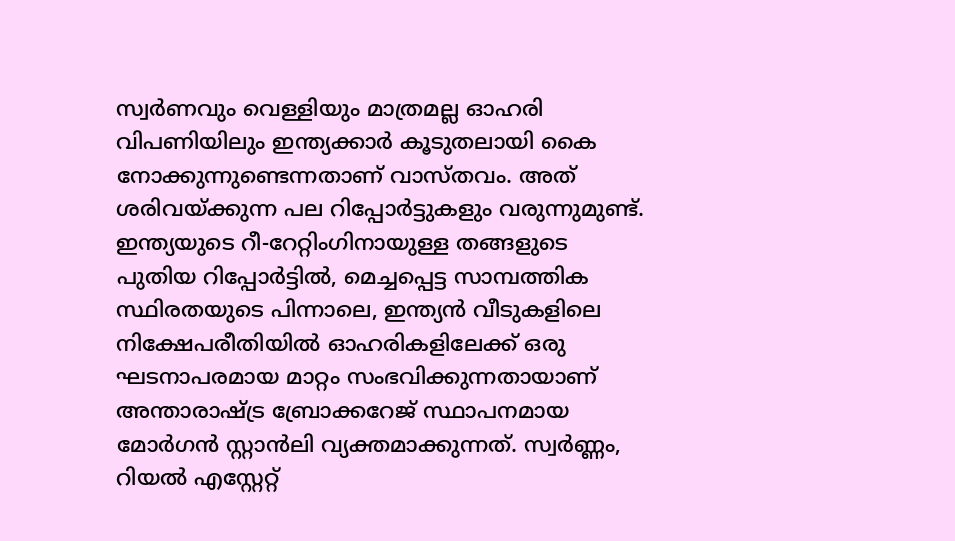സ്വർണവും വെള്ളിയും മാത്രമല്ല ഓഹരി വിപണിയിലും ഇന്ത്യക്കാർ കൂടുതലായി കൈ നോക്കുന്നുണ്ടെന്നതാണ് വാസ്തവം. അത് ശരിവയ്ക്കുന്ന പല റിപ്പോർട്ടുകളും വരുന്നുമുണ്ട്.
ഇന്ത്യയുടെ റീ-റേറ്റിംഗിനായുള്ള തങ്ങളുടെ പുതിയ റിപ്പോർട്ടിൽ, മെച്ചപ്പെട്ട സാമ്പത്തിക സ്ഥിരതയുടെ പിന്നാലെ, ഇന്ത്യൻ വീടുകളിലെ നിക്ഷേപരീതിയിൽ ഓഹരികളിലേക്ക് ഒരു ഘടനാപരമായ മാറ്റം സംഭവിക്കുന്നതായാണ് അന്താരാഷ്ട്ര ബ്രോക്കറേജ് സ്ഥാപനമായ മോർഗൻ സ്റ്റാൻലി വ്യക്തമാക്കുന്നത്. സ്വർണ്ണം, റിയൽ എസ്റ്റേറ്റ്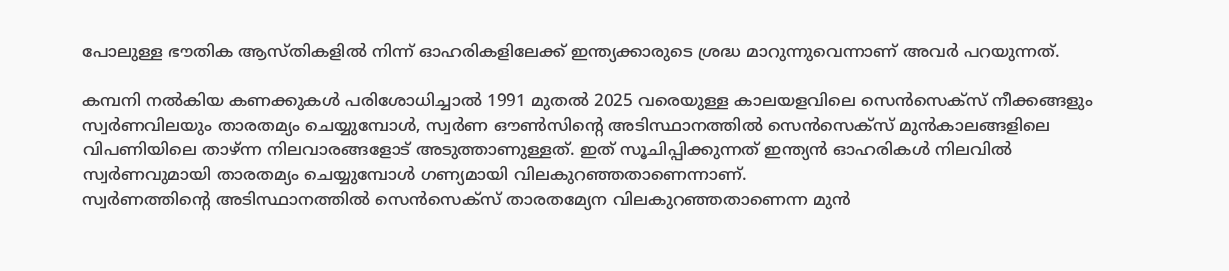പോലുള്ള ഭൗതിക ആസ്തികളിൽ നിന്ന് ഓഹരികളിലേക്ക് ഇന്ത്യക്കാരുടെ ശ്രദ്ധ മാറുന്നുവെന്നാണ് അവർ പറയുന്നത്.

കമ്പനി നൽകിയ കണക്കുകൾ പരിശോധിച്ചാൽ 1991 മുതൽ 2025 വരെയുള്ള കാലയളവിലെ സെൻസെക്സ് നീക്കങ്ങളും സ്വർണവിലയും താരതമ്യം ചെയ്യുമ്പോൾ, സ്വർണ ഔൺസിന്റെ അടിസ്ഥാനത്തിൽ സെൻസെക്സ് മുൻകാലങ്ങളിലെ വിപണിയിലെ താഴ്ന്ന നിലവാരങ്ങളോട് അടുത്താണുള്ളത്. ഇത് സൂചിപ്പിക്കുന്നത് ഇന്ത്യൻ ഓഹരികൾ നിലവിൽ സ്വർണവുമായി താരതമ്യം ചെയ്യുമ്പോൾ ഗണ്യമായി വിലകുറഞ്ഞതാണെന്നാണ്.
സ്വർണത്തിന്റെ അടിസ്ഥാനത്തിൽ സെൻസെക്സ് താരതമ്യേന വിലകുറഞ്ഞതാണെന്ന മുൻ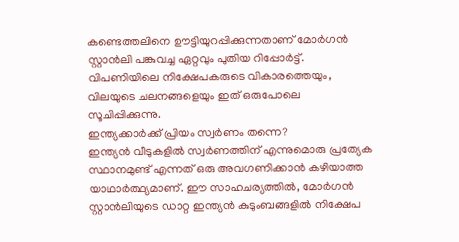കണ്ടെത്തലിനെ ഊട്ടിയുറപ്പിക്കുന്നതാണ് മോർഗൻ സ്റ്റാൻലി പങ്കുവച്ച ഏറ്റവും പുതിയ റിപ്പോർട്ട്. വിപണിയിലെ നിക്ഷേപകരുടെ വികാരത്തെയും, വിലയുടെ ചലനങ്ങളെയും ഇത് ഒരുപോലെ സൂചിപ്പിക്കുന്നു.
ഇന്ത്യക്കാർക്ക് പ്രിയം സ്വർണം തന്നെ?
ഇന്ത്യൻ വീടുകളിൽ സ്വർണത്തിന് എന്നുമൊരു പ്രത്യേക സ്ഥാനമുണ്ട് എന്നത് ഒരു അവഗണിക്കാൻ കഴിയാത്ത യാഥാർത്ഥ്യമാണ്. ഈ സാഹചര്യത്തിൽ, മോർഗൻ സ്റ്റാൻലിയുടെ ഡാറ്റ ഇന്ത്യൻ കുടുംബങ്ങളിൽ നിക്ഷേപ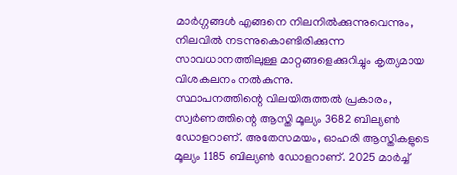മാർഗ്ഗങ്ങൾ എങ്ങനെ നിലനിൽക്കുന്നുവെന്നും, നിലവിൽ നടന്നുകൊണ്ടിരിക്കുന്ന സാവധാനത്തിലുള്ള മാറ്റങ്ങളെക്കുറിച്ചും കൃത്യമായ വിശകലനം നൽകുന്നു.
സ്ഥാപനത്തിന്റെ വിലയിരുത്തൽ പ്രകാരം, സ്വർണത്തിന്റെ ആസ്തി മൂല്യം 3682 ബില്യൺ ഡോളറാണ്. അതേസമയം, ഓഹരി ആസ്തികളുടെ മൂല്യം 1185 ബില്യൺ ഡോളറാണ്. 2025 മാർച്ച്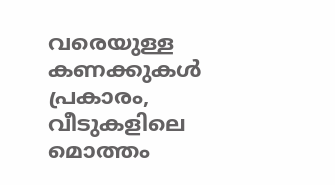വരെയുള്ള കണക്കുകൾ പ്രകാരം, വീടുകളിലെ മൊത്തം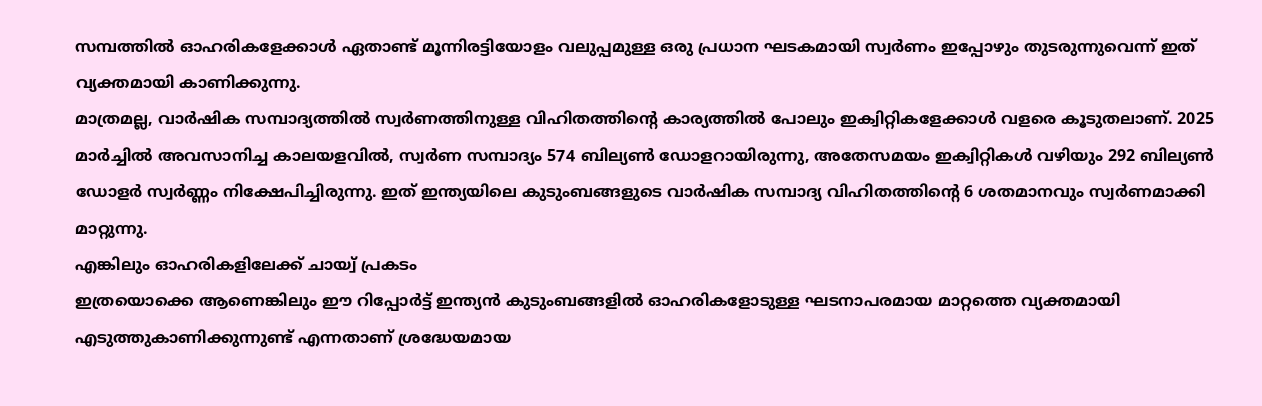സമ്പത്തിൽ ഓഹരികളേക്കാൾ ഏതാണ്ട് മൂന്നിരട്ടിയോളം വലുപ്പമുള്ള ഒരു പ്രധാന ഘടകമായി സ്വർണം ഇപ്പോഴും തുടരുന്നുവെന്ന് ഇത് വ്യക്തമായി കാണിക്കുന്നു.
മാത്രമല്ല, വാർഷിക സമ്പാദ്യത്തിൽ സ്വർണത്തിനുള്ള വിഹിതത്തിന്റെ കാര്യത്തിൽ പോലും ഇക്വിറ്റികളേക്കാൾ വളരെ കൂടുതലാണ്. 2025 മാർച്ചിൽ അവസാനിച്ച കാലയളവിൽ, സ്വർണ സമ്പാദ്യം 574 ബില്യൺ ഡോളറായിരുന്നു, അതേസമയം ഇക്വിറ്റികൾ വഴിയും 292 ബില്യൺ ഡോളർ സ്വർണ്ണം നിക്ഷേപിച്ചിരുന്നു. ഇത് ഇന്ത്യയിലെ കുടുംബങ്ങളുടെ വാർഷിക സമ്പാദ്യ വിഹിതത്തിന്റെ 6 ശതമാനവും സ്വർണമാക്കി മാറ്റുന്നു.
എങ്കിലും ഓഹരികളിലേക്ക് ചായ്വ് പ്രകടം
ഇത്രയൊക്കെ ആണെങ്കിലും ഈ റിപ്പോർട്ട് ഇന്ത്യൻ കുടുംബങ്ങളിൽ ഓഹരികളോടുള്ള ഘടനാപരമായ മാറ്റത്തെ വ്യക്തമായി എടുത്തുകാണിക്കുന്നുണ്ട് എന്നതാണ് ശ്രദ്ധേയമായ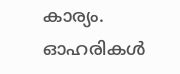കാര്യം. ഓഹരികൾ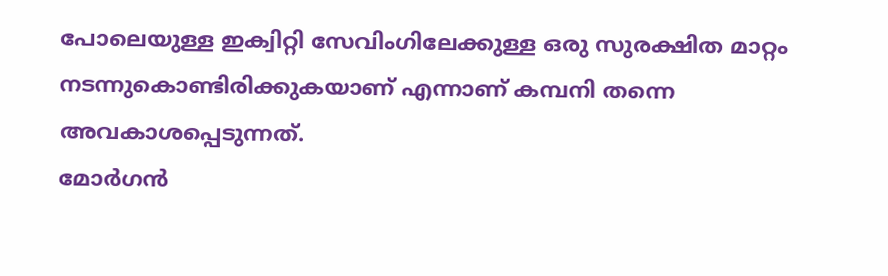പോലെയുള്ള ഇക്വിറ്റി സേവിംഗിലേക്കുള്ള ഒരു സുരക്ഷിത മാറ്റം നടന്നുകൊണ്ടിരിക്കുകയാണ് എന്നാണ് കമ്പനി തന്നെ അവകാശപ്പെടുന്നത്.
മോർഗൻ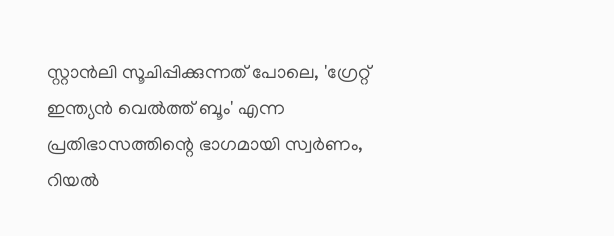സ്റ്റാൻലി സൂചിപ്പിക്കുന്നത് പോലെ, 'ഗ്രേറ്റ് ഇന്ത്യൻ വെൽത്ത് ബൂം' എന്ന പ്രതിഭാസത്തിന്റെ ഭാഗമായി സ്വർണം, റിയൽ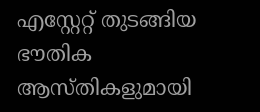എസ്റ്റേറ്റ് തുടങ്ങിയ ഭൗതിക ആസ്തികളുമായി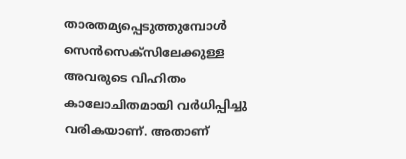താരതമ്യപ്പെടുത്തുമ്പോൾ സെൻസെക്സിലേക്കുള്ള അവരുടെ വിഹിതം കാലോചിതമായി വർധിപ്പിച്ചു വരികയാണ്. അതാണ്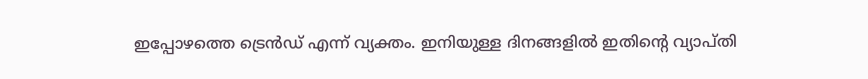ഇപ്പോഴത്തെ ട്രെൻഡ് എന്ന് വ്യക്തം. ഇനിയുള്ള ദിനങ്ങളിൽ ഇതിന്റെ വ്യാപ്തി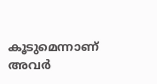കൂടുമെന്നാണ് അവർ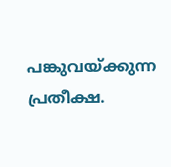പങ്കുവയ്ക്കുന്ന പ്രതീക്ഷ.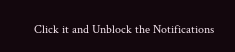Click it and Unblock the Notifications